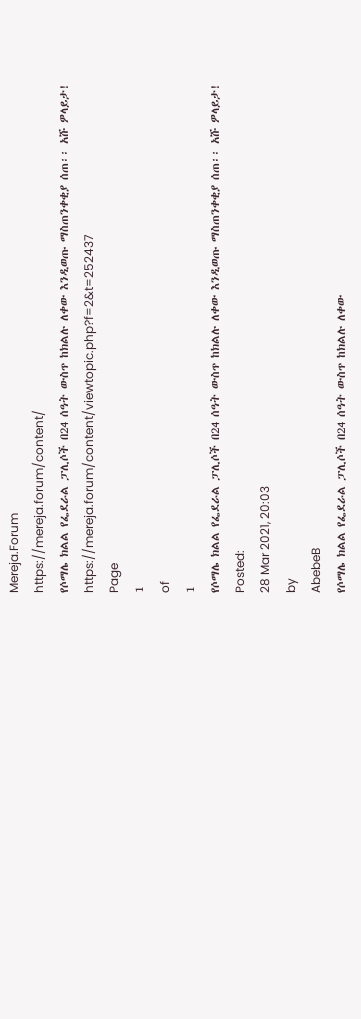Mereja.Forum
https://mereja.forum/content/
የሶማሌ ክልል የፌደራል ፓሊሶች በ24 ሰዓት ውስጥ ከክልሉ ለቀው እንዲወጡ ማስጠንቀቂያ ሰጠ፡፡ አሹ ዎላይታ!
https://mereja.forum/content/viewtopic.php?f=2&t=252437
Page
1
of
1
የሶማሌ ክልል የፌደራል ፓሊሶች በ24 ሰዓት ውስጥ ከክልሉ ለቀው እንዲወጡ ማስጠንቀቂያ ሰጠ፡፡ አሹ ዎላይታ!
Posted:
28 Mar 2021, 20:03
by
AbebeB
የሶማሌ ክልል የፌደራል ፓሊሶች በ24 ሰዓት ውስጥ ከክልሉ ለቀው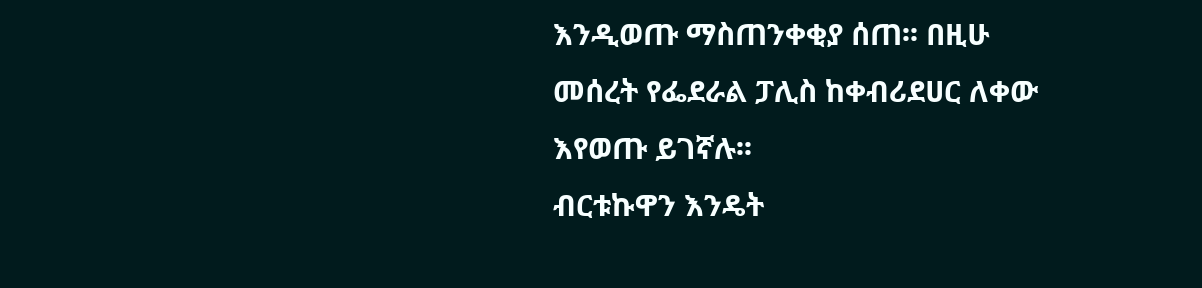እንዲወጡ ማስጠንቀቂያ ሰጠ፡፡ በዚሁ መሰረት የፌደራል ፓሊስ ከቀብሪደሀር ለቀው እየወጡ ይገኛሉ፡፡
ብርቱኩዋን እንዴት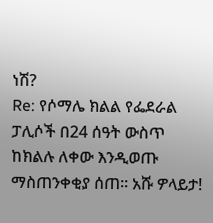ነሽ?
Re: የሶማሌ ክልል የፌደራል ፓሊሶች በ24 ሰዓት ውስጥ ከክልሉ ለቀው እንዲወጡ ማስጠንቀቂያ ሰጠ፡፡ አሹ ዎላይታ!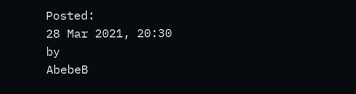Posted:
28 Mar 2021, 20:30
by
AbebeB